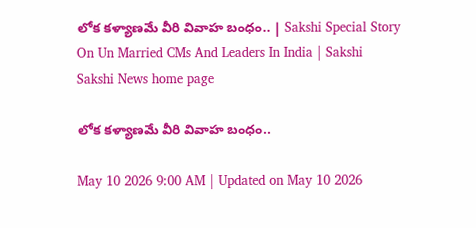లోక కళ్యాణమే వీరి వివాహ బంధం.. | Sakshi Special Story On Un Married CMs And Leaders In India | Sakshi
Sakshi News home page

లోక కళ్యాణమే వీరి వివాహ బంధం..

May 10 2026 9:00 AM | Updated on May 10 2026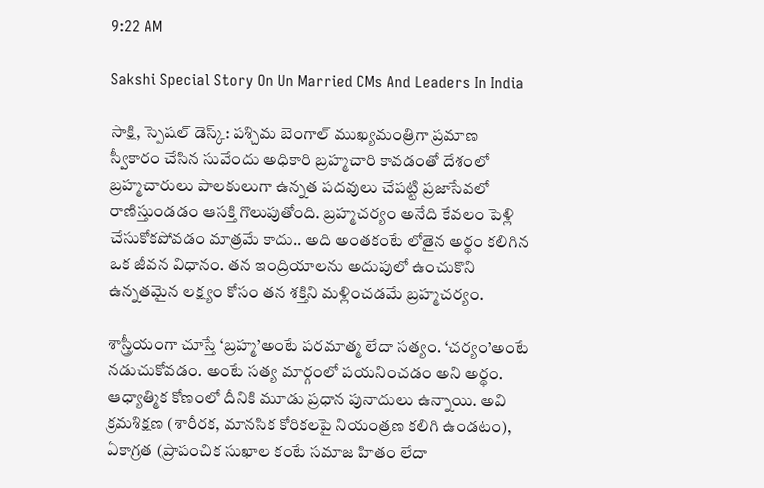9:22 AM

Sakshi Special Story On Un Married CMs And Leaders In India

సాక్షి, స్పెషల్‌ డెస్క్‌: పశ్చిమ బెంగాల్‌ ముఖ్యమంత్రిగా ప్రమాణ స్వీకారం చేసిన సువేందు అధికారి బ్రహ్మచారి కావడంతో దేశంలో బ్రహ్మచారులు పాలకులుగా ఉన్నత పదవులు చేపట్టి ప్రజాసేవలో రాణిస్తుండడం ఆసక్తి గొలుపుతోంది. బ్రహ్మచర్యం అనేది కేవలం పెళ్లి చేసుకోకపోవడం మాత్రమే కాదు.. అది అంతకంటే లోతైన అర్థం కలిగిన ఒక జీవన విధానం. తన ఇంద్రియాలను అదుపులో ఉంచుకొని ఉన్నతమైన లక్ష్యం కోసం తన శక్తిని మళ్లించడమే బ్రహ్మచర్యం.

శాస్త్రీయంగా చూస్తే ‘బ్రహ్మ’అంటే పరమాత్మ లేదా సత్యం. ‘చర్యం’అంటే నడుచుకోవడం. అంటే సత్య మార్గంలో పయనించడం అని అర్థం. ఆధ్యాత్మిక కోణంలో దీనికి మూడు ప్రధాన పునాదులు ఉన్నాయి. అవి క్రమశిక్షణ (శారీరక, మానసిక కోరికలపై నియంత్రణ కలిగి ఉండటం), ఏకాగ్రత (ప్రాపంచిక సుఖాల కంటే సమాజ హితం లేదా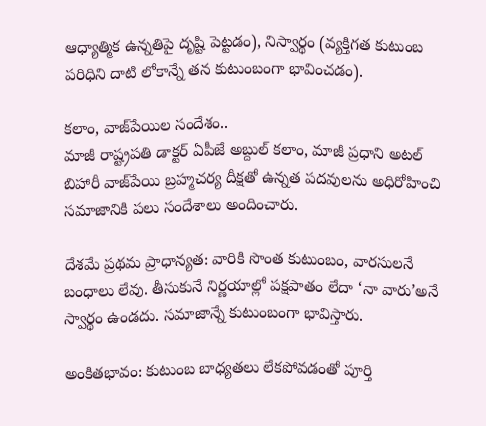ఆధ్యాత్మిక ఉన్నతిపై దృష్టి పెట్టడం), నిస్వార్థం (వ్యక్తిగత కుటుంబ పరిధిని దాటి లోకాన్నే తన కుటుంబంగా భావించడం).

కలాం, వాజ్‌పేయిల సందేశం..
మాజీ రాష్ట్రపతి డాక్టర్‌ ఏపీజే అబ్దుల్‌ కలాం, మాజీ ప్రధాని అటల్‌ బిహారీ వాజ్‌పేయి బ్రహ్మచర్య దీక్షతో ఉన్నత పదవులను అధిరోహించి సమాజానికి పలు సందేశాలు అందించారు.

దేశమే ప్రథమ ప్రాధాన్యత: వారికి సొంత కుటుంబం, వారసులనే బంధాలు లేవు. తీసుకునే నిర్ణయాల్లో పక్షపాతం లేదా ‘నా వారు’అనే స్వార్థం ఉండదు. సమాజాన్నే కుటుంబంగా భావిస్తారు.

అంకితభావం: కుటుంబ బాధ్యతలు లేకపోవడంతో పూర్తి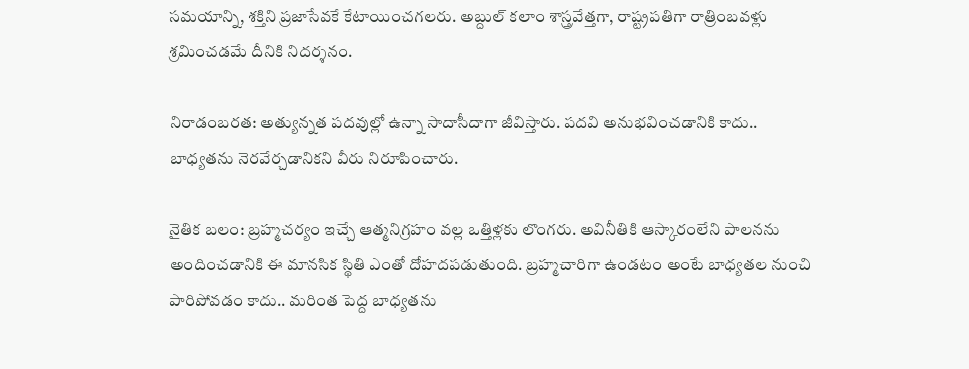సమయాన్ని, శక్తిని ప్రజాసేవకే కేటాయించగలరు. అబ్దుల్‌ కలాం శాస్త్రవేత్తగా, రాష్ట్రపతిగా రాత్రింబవళ్లు శ్రమించడమే దీనికి నిదర్శనం.

నిరాడంబరత: అత్యున్నత పదవుల్లో ఉన్నా సాదాసీదాగా జీవిస్తారు. పదవి అనుభవించడానికి కాదు.. బాధ్యతను నెరవేర్చడానికని వీరు నిరూపించారు.

నైతిక బలం: బ్రహ్మచర్యం ఇచ్చే ఆత్మనిగ్రహం వల్ల ఒత్తిళ్లకు లొంగరు. అవినీతికి ఆస్కారంలేని పాలనను అందించడానికి ఈ మానసిక స్థితి ఎంతో దోహదపడుతుంది. బ్రహ్మచారిగా ఉండటం అంటే బాధ్యతల నుంచి పారిపోవడం కాదు.. మరింత పెద్ద బాధ్యతను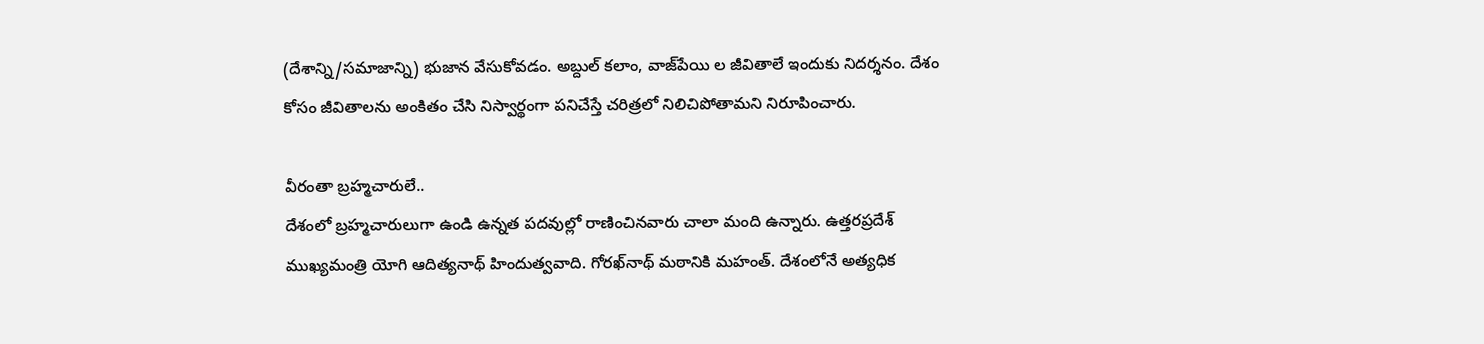(దేశాన్ని/సమాజాన్ని) భుజాన వేసుకోవడం. అబ్దుల్‌ కలాం, వాజ్‌పేయి ల జీవితాలే ఇందుకు నిదర్శనం. దేశం కోసం జీవితాలను అంకితం చేసి నిస్వార్థంగా పనిచేస్తే చరిత్రలో నిలిచిపోతామని నిరూపించారు.

వీరంతా బ్రహ్మచారులే..
దేశంలో బ్రహ్మచారులుగా ఉండి ఉన్నత పదవుల్లో రాణించినవారు చాలా మంది ఉన్నారు. ఉత్తరప్రదేశ్‌ ముఖ్యమంత్రి యోగి ఆదిత్యనాథ్‌ హిందుత్వవాది. గోరఖ్‌నాథ్‌ మఠానికి మహంత్‌. దేశంలోనే అత్యధిక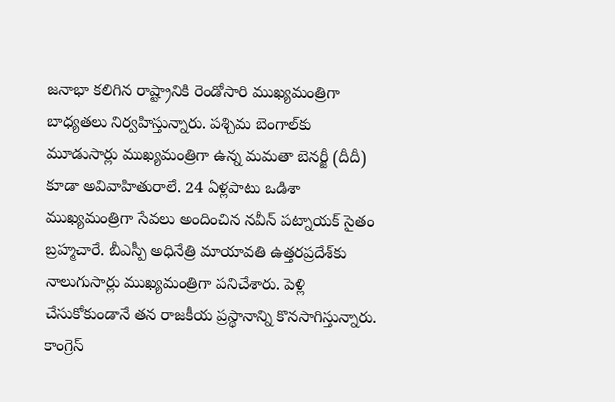జనాభా కలిగిన రాష్ట్రానికి రెండోసారి ముఖ్యమంత్రిగా బాధ్యతలు నిర్వహిస్తున్నారు. పశ్చిమ బెంగాల్‌కు మూడుసార్లు ముఖ్యమంత్రిగా ఉన్న మమతా బెనర్జీ (దీదీ) కూడా అవివాహితురాలే. 24 ఏళ్లపాటు ఒడిశా ముఖ్యమంత్రిగా సేవలు అందించిన నవీన్‌ పట్నాయక్‌ సైతం బ్రహ్మచారే. బీఎస్పీ అధినేత్రి మాయావతి ఉత్తరప్రదేశ్‌కు నాలుగుసార్లు ముఖ్యమంత్రిగా పనిచేశారు. పెళ్లి చేసుకోకుండానే తన రాజకీయ ప్రస్థానాన్ని కొనసాగిస్తున్నారు. కాంగ్రెస్‌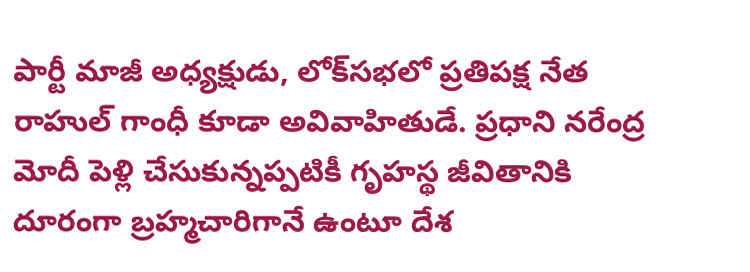పార్టీ మాజీ అధ్యక్షుడు, లోక్‌సభలో ప్రతిపక్ష నేత రాహుల్‌ గాంధీ కూడా అవివాహితుడే. ప్రధాని నరేంద్ర మోదీ పెళ్లి చేసుకున్నప్పటికీ గృహస్థ జీవితానికి దూరంగా బ్రహ్మచారిగానే ఉంటూ దేశ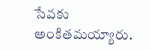సేవకు అంకితమయ్యారు.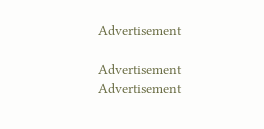Advertisement

Advertisement
Advertisement